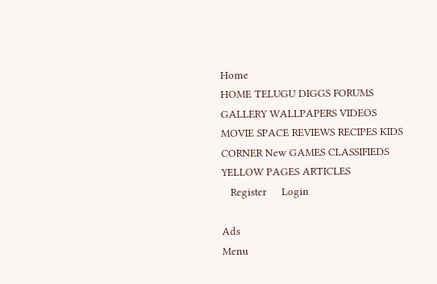Home
HOME TELUGU DIGGS FORUMS GALLERY WALLPAPERS VIDEOS MOVIE SPACE REVIEWS RECIPES KIDS CORNER New GAMES CLASSIFIEDS YELLOW PAGES ARTICLES
   Register     Login

Ads
Menu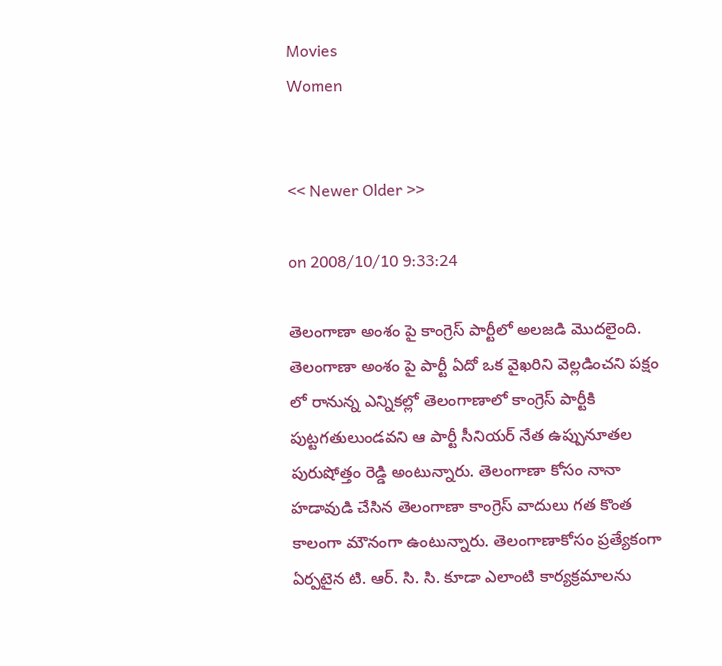Movies
Women


<< Newer Older >>

on 2008/10/10 9:33:24

తెలంగాణా అంశం పై కాంగ్రెస్ పార్టీలో అలజడి మొదలైంది. తెలంగాణా అంశం పై పార్టీ ఏదో ఒక వైఖరిని వెల్లడించని పక్షం లో రానున్న ఎన్నికల్లో తెలంగాణాలో కాంగ్రెస్ పార్టీకి పుట్టగతులుండవని ఆ పార్టీ సీనియర్ నేత ఉప్పునూతల పురుషోత్తం రెడ్డి అంటున్నారు. తెలంగాణా కోసం నానా హడావుడి చేసిన తెలంగాణా కాంగ్రెస్ వాదులు గత కొంత కాలంగా మౌనంగా ఉంటున్నారు. తెలంగాణాకోసం ప్రత్యేకంగా ఏర్పటైన టి. ఆర్. సి. సి. కూడా ఎలాంటి కార్యక్రమాలను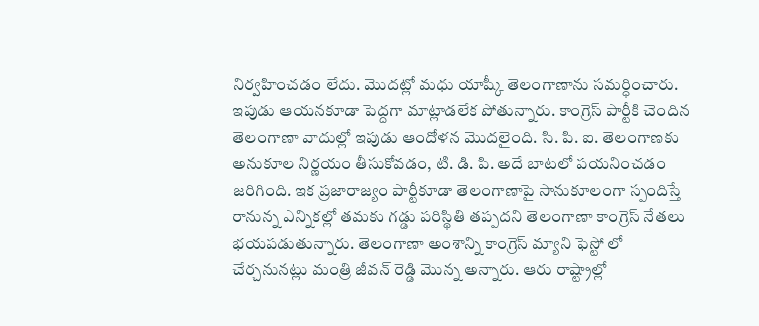నిర్వహించడం లేదు. మొదట్లో మధు యాష్కీ తెలంగాణాను సమర్ధించారు. ఇపుడు ఆయనకూడా పెద్దగా మాట్లాడలేక పోతున్నారు. కాంగ్రెస్ పార్టీకి చెందిన తెలంగాణా వాదుల్లో ఇపుడు ఆందోళన మొదలైంది. సి. పి. ఐ. తెలంగాణకు అనుకూల నిర్ణయం తీసుకోవడం, టి. డి. పి. అదే బాటలో పయనించడం జరిగింది. ఇక ప్రజారాజ్యం పార్టీకూడా తెలంగాణాపై సానుకూలంగా స్పందిస్తే రానున్న ఎన్నికల్లో తమకు గడ్డు పరిస్థితి తప్పదని తెలంగాణా కాంగ్రెస్ నేతలు భయపడుతున్నారు. తెలంగాణా అంశాన్ని కాంగ్రెస్ మ్యాని ఫెస్టో లో చేర్చనునట్లు మంత్రి జీవన్ రెడ్డి మొన్న అన్నారు. ఆరు రాష్ట్రాల్లో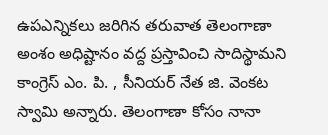ఉపఎన్నికలు జరిగిన తరువాత తెలంగాణా అంశం అధిష్టానం వద్ద ప్రస్తావించి సాదిస్థామని కాంగ్రెస్ ఎం. పి. , సీనియర్ నేత జి. వెంకట స్వామి అన్నారు. తెలంగాణా కోసం నానా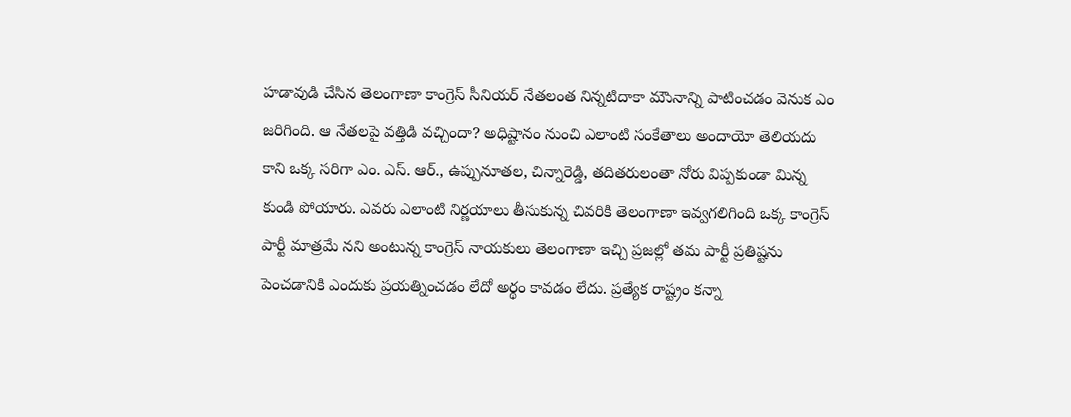హడావుడి చేసిన తెలంగాణా కాంగ్రెస్ సీనియర్ నేతలంత నిన్నటిదాకా మౌునాన్ని పాటించడం వెనుక ఎం జరిగింది. ఆ నేతలపై వత్తిడి వచ్చిందా? అధిష్టానం నుంచి ఎలాంటి సంకేతాలు అందాయో తెలియదు కాని ఒక్క సరిగా ఎం. ఎస్. ఆర్., ఉప్పునూతల, చిన్నారెడ్డి, తదితరులంతా నోరు విప్పకుండా మిన్న కుండి పోయారు. ఎవరు ఎలాంటి నిర్ణయాలు తీసుకున్న చివరికి తెలంగాణా ఇవ్వగలిగింది ఒక్క కాంగ్రెస్ పార్టీ మాత్రమే నని అంటున్న కాంగ్రెస్ నాయకులు తెలంగాణా ఇచ్చి ప్రజల్లో తమ పార్టీ ప్రతిష్టను పెంచడానికి ఎందుకు ప్రయత్నించడం లేదో అర్థం కావడం లేదు. ప్రత్యేక రాష్ట్రం కన్నా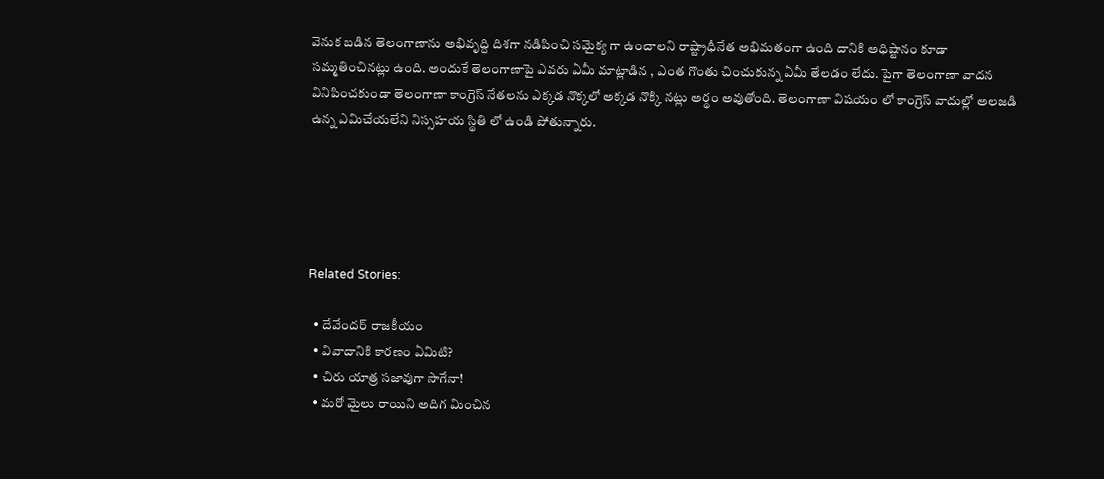వెనుక బడిన తెలంగాణాను అభివృద్ది దిశగా నడిపించి సమైక్య గా ఉంచాలని రాష్ట్రాధీనేత అభిమతంగా ఉంది దానికి అధిష్టానం కూడా సమ్మతించినట్లు ఉంది. అందుకే తెలంగాణాపై ఎవరు ఏమీ మాట్లాడిన , ఎంత గొంతు చించుకున్న ఏమీ తేలడం లేదు. పైగా తెలంగాణా వాదన వినిపించకుండా తెలంగాణా కాంగ్రెస్ నేతలను ఎక్కడ నొక్కలో అక్కడ నొక్కి నట్లు అర్థం అవుతోంది. తెలంగాణా విషయం లో కాంగ్రెస్ వాదుల్లో అలజడి ఉన్న ఎమిచేయలేని నిస్సహయ స్థితి లో ఉండి పోతున్నారు.





Related Stories:

  • దేవేందర్ రాజకీయం
  • వివాదానికి కారణం ఏమిటి?
  • చిరు యాత్ర సజావుగా సాగేనా!
  • మరో మైలు రాయిని అదిగ మించిన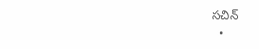సచిన్
  •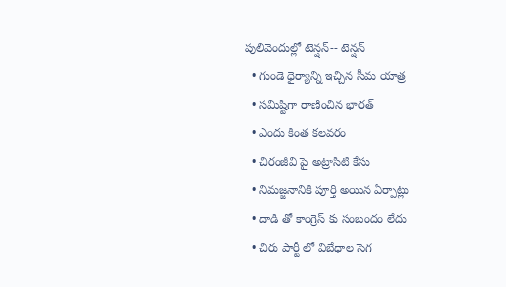పులివెందుల్లో టెన్షన్-- టెన్షన్
  • గుండె ధైర్యాన్ని ఇచ్చిన సీమ యాత్ర
  • సమిష్టిగా రాణించిన భారత్
  • ఎందు కింత కలవరం
  • చిరంజీవి పై అట్రాసిటి కేసు
  • నిమజ్జనానికి పూర్తి అయిన ఏర్పాట్లు
  • దాడి తో కాంగ్రెస్ కు సంబందం లేదు
  • చిరు పార్టీ లో విబేధాల సెగ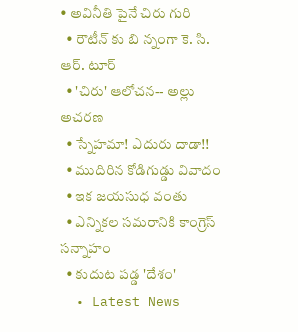• అవినీతి పైనే చిరు గురి
  • రౌటీన్ కు బి న్నంగా కె. సి. ఆర్. టూర్
  • 'చిరు' ఆలోచన-- అల్లు అచరణ
  • స్నేహమా! ఎదురు దాడా!!
  • ముదిరిన కోడిగుడ్డు వివాదం
  • ఇక జయసుధ వంతు
  • ఎన్నికల సమరానికి కాంగ్రెస్ సన్నాహం
  • కుదుట పడ్డ 'దేశం'
  • Latest News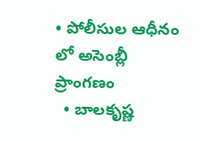• పోలీసుల ఆధీనం లో అసెంబ్లీ ప్రాంగణం
  • బాలకృష్ణ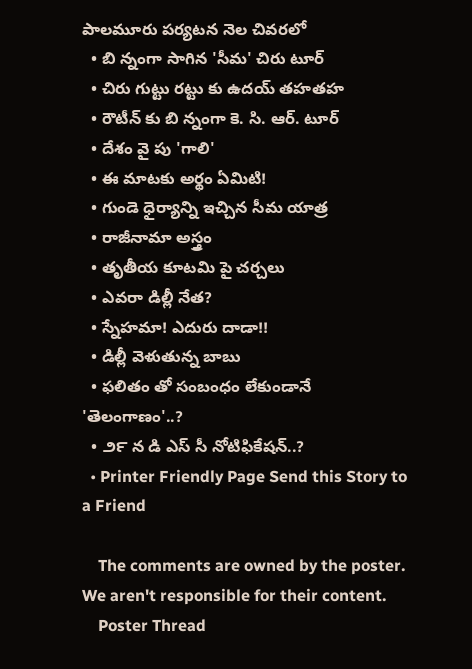పాలమూరు పర్యటన నెల చివరలో
  • బి న్నంగా సాగిన 'సీమ' చిరు టూర్
  • చిరు గుట్టు రట్టు కు ఉదయ్ తహతహ
  • రౌటీన్ కు బి న్నంగా కె. సి. ఆర్. టూర్
  • దేశం వై పు 'గాలి'
  • ఈ మాటకు అర్థం ఏమిటి!
  • గుండె ధైర్యాన్ని ఇచ్చిన సీమ యాత్ర
  • రాజీనామా అస్త్రం
  • తృతీయ కూటమి పై చర్చలు
  • ఎవరా డిల్లీ నేత?
  • స్నేహమా! ఎదురు దాడా!!
  • డిల్లీ వెళుతున్న బాబు
  • ఫలితం తో సంబంధం లేకుండానే 'తెలంగాణం'..?
  • ౨౯ న డి ఎస్ సీ నోటిఫికేషన్..?
  • Printer Friendly Page Send this Story to a Friend

    The comments are owned by the poster. We aren't responsible for their content.
    Poster Thread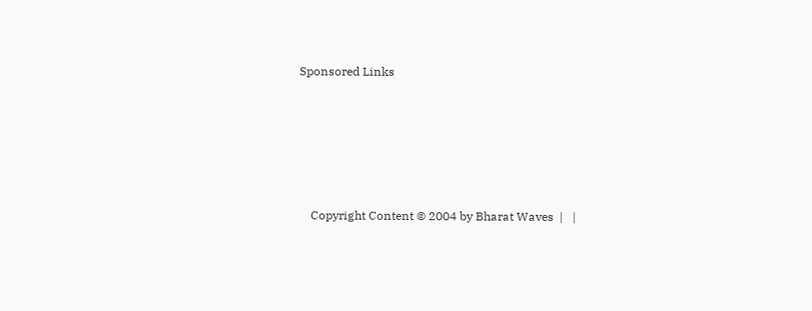Sponsored Links





    Copyright Content © 2004 by Bharat Waves  |   |